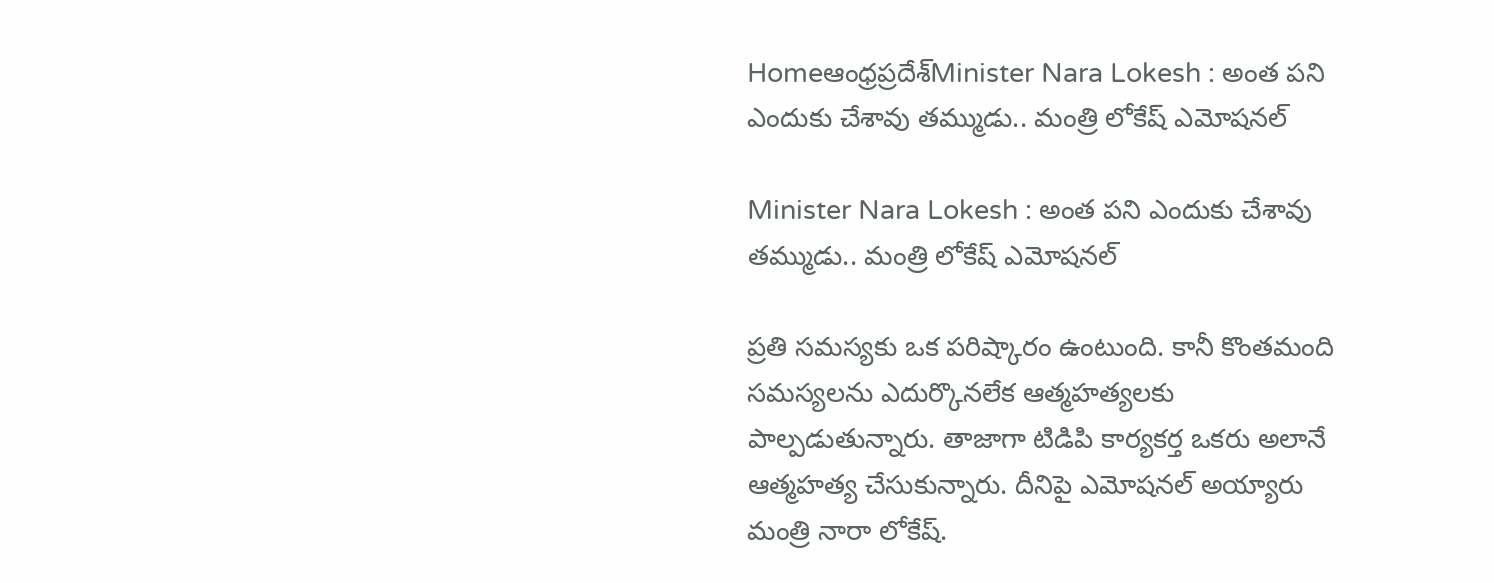Homeఆంధ్రప్రదేశ్‌Minister Nara Lokesh : అంత పని ఎందుకు చేశావు తమ్ముడు.. మంత్రి లోకేష్ ఎమోషనల్

Minister Nara Lokesh : అంత పని ఎందుకు చేశావు తమ్ముడు.. మంత్రి లోకేష్ ఎమోషనల్

ప్రతి సమస్యకు ఒక పరిష్కారం ఉంటుంది. కానీ కొంతమంది సమస్యలను ఎదుర్కొనలేక ఆత్మహత్యలకు పాల్పడుతున్నారు. తాజాగా టిడిపి కార్యకర్త ఒకరు అలానే ఆత్మహత్య చేసుకున్నారు. దీనిపై ఎమోషనల్ అయ్యారు మంత్రి నారా లోకేష్.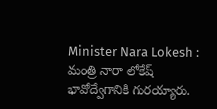Minister Nara Lokesh :  మంత్రి నారా లోకేష్ భావోద్వేగానికి గురయ్యారు.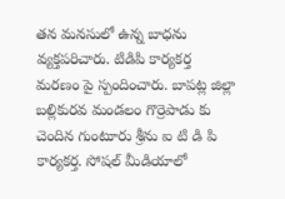తన మనసులో ఉన్న బాధను వ్యక్తపరిచారు. టిడిపి కార్యకర్త మరణం పై స్పందించారు. బాపట్ల జిల్లా బల్లికురవ మండలం గొర్రెపాడు కు చెందిన గుంటూరు శ్రీను ఐ టి డి పి కార్యకర్త. సోషల్ మీడియాలో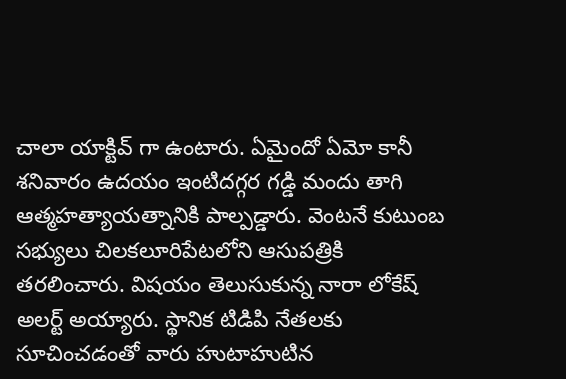చాలా యాక్టివ్ గా ఉంటారు. ఏమైందో ఏమో కానీ శనివారం ఉదయం ఇంటిదగ్గర గడ్డి మందు తాగి ఆత్మహత్యాయత్నానికి పాల్పడ్డారు. వెంటనే కుటుంబ సభ్యులు చిలకలూరిపేటలోని ఆసుపత్రికి తరలించారు. విషయం తెలుసుకున్న నారా లోకేష్ అలర్ట్ అయ్యారు. స్థానిక టిడిపి నేతలకు సూచించడంతో వారు హుటాహుటిన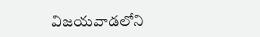విజయవాడలోని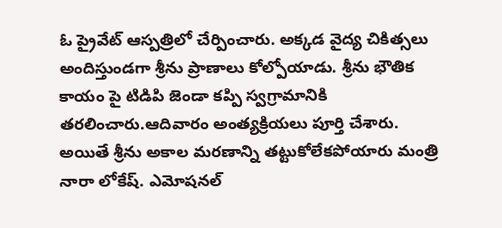ఓ ప్రైవేట్ ఆస్పత్రిలో చేర్పించారు. అక్కడ వైద్య చికిత్సలు అందిస్తుండగా శ్రీను ప్రాణాలు కోల్పోయాడు. శ్రీను భౌతిక కాయం పై టిడిపి జెండా కప్పి స్వగ్రామానికి తరలించారు.ఆదివారం అంత్యక్రియలు పూర్తి చేశారు. అయితే శ్రీను అకాల మరణాన్ని తట్టుకోలేకపోయారు మంత్రి నారా లోకేష్. ఎమోషనల్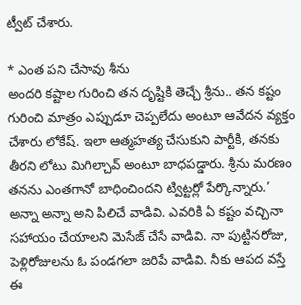ట్వీట్ చేశారు.

* ఎంత పని చేసావు శీను
అందరి కష్టాల గురించి తన దృష్టికి తెచ్చే శ్రీను.. తన కష్టం గురించి మాత్రం ఎప్పుడూ చెప్పలేదు అంటూ ఆవేదన వ్యక్తం చేశారు లోకేష్. ఇలా ఆత్మహత్య చేసుకుని పార్టీకి, తనకు తీరని లోటు మిగిల్చావ్ అంటూ బాధపడ్డారు. శ్రీను మరణం తనను ఎంతగానో బాధించిందని ట్విట్టర్లో పేర్కొన్నారు.’ అన్నా అన్నా అని పిలిచే వాడివి. ఎవరికి ఏ కష్టం వచ్చినా సహాయం చేయాలని మెసేజ్ చేసే వాడివి. నా పుట్టినరోజు, పెళ్లిరోజులను ఓ పండగలా జరిపే వాడివి. నీకు ఆపద వస్తే ఈ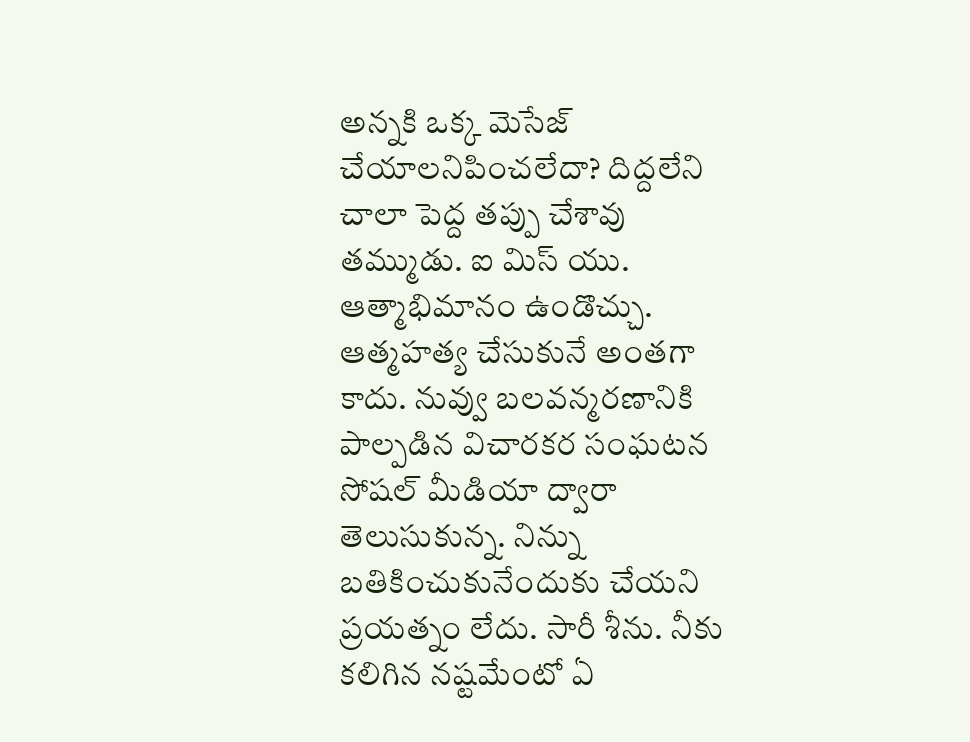అన్నకి ఒక్క మెసేజ్ చేయాలనిపించలేదా? దిద్దలేని చాలా పెద్ద తప్పు చేశావు తమ్ముడు. ఐ మిస్ యు. ఆత్మాభిమానం ఉండొచ్చు. ఆత్మహత్య చేసుకునే అంతగా కాదు. నువ్వు బలవన్మరణానికి పాల్పడిన విచారకర సంఘటన సోషల్ మీడియా ద్వారా తెలుసుకున్న. నిన్ను బతికించుకునేందుకు చేయని ప్రయత్నం లేదు. సారీ శీను. నీకు కలిగిన నష్టమేంటో ఏ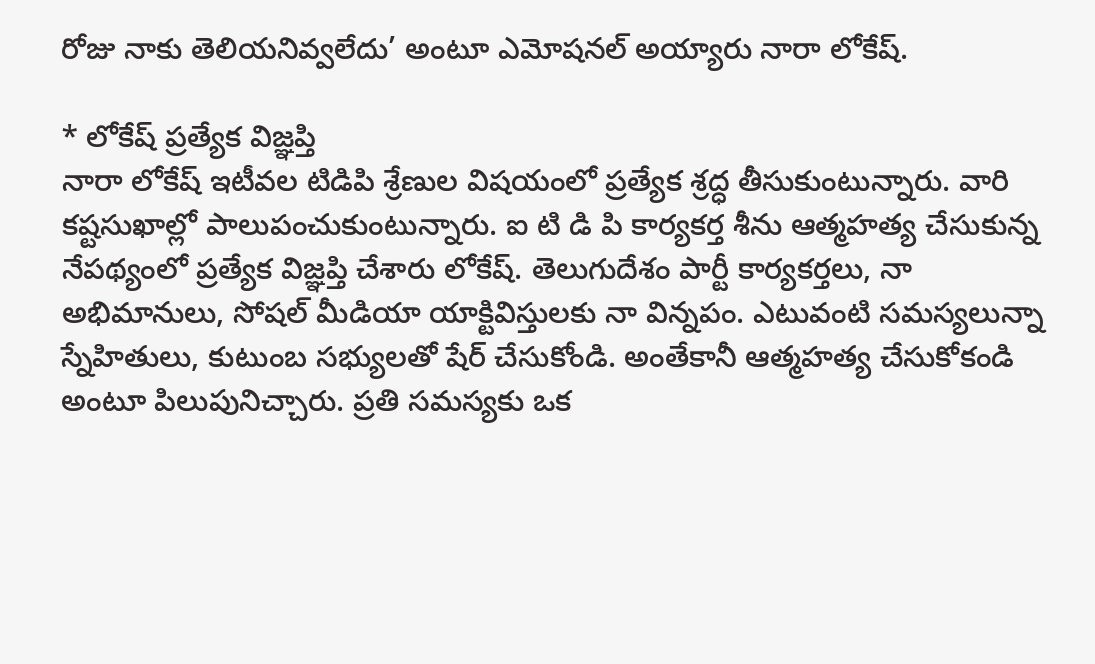రోజు నాకు తెలియనివ్వలేదు’ అంటూ ఎమోషనల్ అయ్యారు నారా లోకేష్.

* లోకేష్ ప్రత్యేక విజ్ఞప్తి
నారా లోకేష్ ఇటీవల టిడిపి శ్రేణుల విషయంలో ప్రత్యేక శ్రద్ధ తీసుకుంటున్నారు. వారి కష్టసుఖాల్లో పాలుపంచుకుంటున్నారు. ఐ టి డి పి కార్యకర్త శీను ఆత్మహత్య చేసుకున్న నేపథ్యంలో ప్రత్యేక విజ్ఞప్తి చేశారు లోకేష్. తెలుగుదేశం పార్టీ కార్యకర్తలు, నా అభిమానులు, సోషల్ మీడియా యాక్టివిస్తులకు నా విన్నపం. ఎటువంటి సమస్యలున్నా స్నేహితులు, కుటుంబ సభ్యులతో షేర్ చేసుకోండి. అంతేకానీ ఆత్మహత్య చేసుకోకండి అంటూ పిలుపునిచ్చారు. ప్రతి సమస్యకు ఒక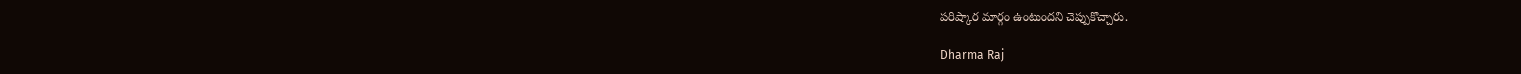పరిష్కార మార్గం ఉంటుందని చెప్పుకొచ్చారు.

Dharma Raj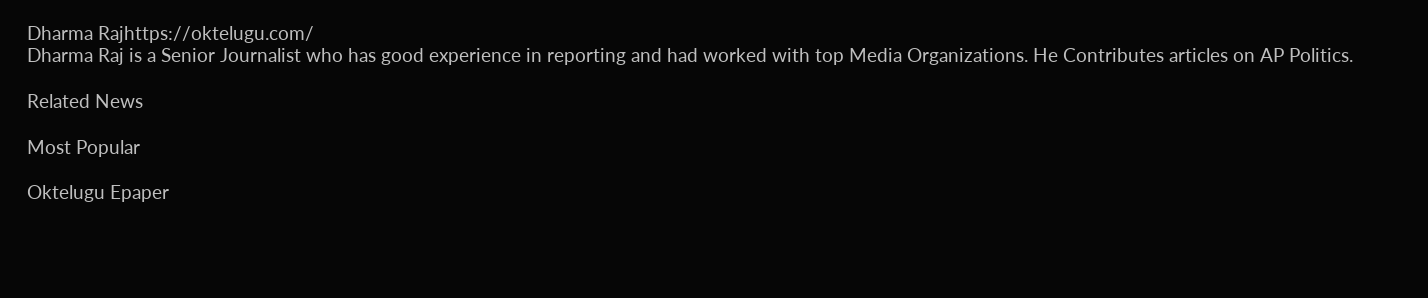Dharma Rajhttps://oktelugu.com/
Dharma Raj is a Senior Journalist who has good experience in reporting and had worked with top Media Organizations. He Contributes articles on AP Politics.

Related News

Most Popular

Oktelugu Epaper